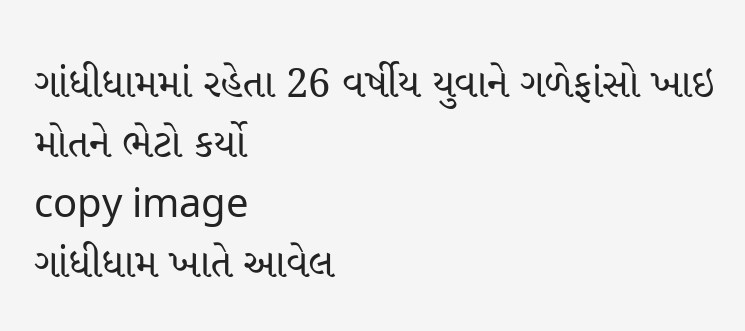ગાંધીધામમાં રહેતા 26 વર્ષીય યુવાને ગળેફાંસો ખાઇ મોતને ભેટો કર્યો
copy image
ગાંધીધામ ખાતે આવેલ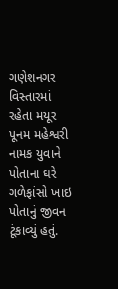ગણેશનગર વિસ્તારમાં રહેતા મયૂર પૂનમ મહેશ્વરી નામક યુવાને પોતાના ઘરે ગળેફાંસો ખાઇ પોતાનું જીવન ટૂંકાવ્યું હતું.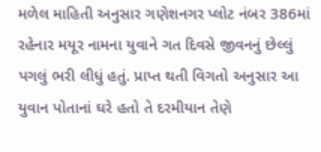મળેલ માહિતી અનુસાર ગણેશનગર પ્લોટ નંબર 386માં રહેનાર મયૂર નામના યુવાને ગત દિવસે જીવનનું છેલ્લું પગલું ભરી લીધું હતું. પ્રાપ્ત થતી વિગતો અનુસાર આ યુવાન પોતાનાં ઘરે હતો તે દરમીયાન તેણે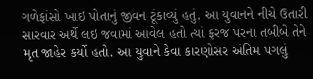ગળેફાંસો ખાઇ પોતાનું જીવન ટૂંકાવ્યું હતું. આ યુવાનને નીચે ઉતારી સારવાર અર્થે લઇ જવામાં આવેલ હતો ત્યાં ફરજ પરના તબીબે તેને મૃત જાહેર કર્યો હતો. આ યુવાને કેવા કારણોસર અંતિમ પગલું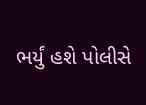ભર્યું હશે પોલીસે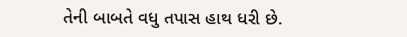તેની બાબતે વધુ તપાસ હાથ ધરી છે.